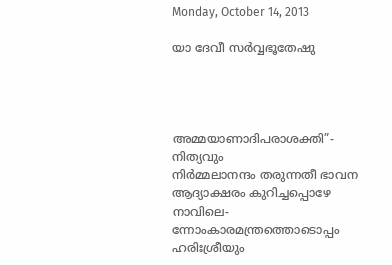Monday, October 14, 2013

യാ ദേവീ സർവ്വഭൂതേഷു




അമ്മയാണാദിപരാശക്തി”- നിത്യവും
നിർമ്മലാനന്ദം തരുന്നതീ ഭാവന
ആദ്യാക്ഷരം കുറിച്ചപ്പൊഴേ നാവിലെ-
ന്നോംകാരമന്ത്രത്തൊടൊപ്പം ഹരിഃശ്രീയും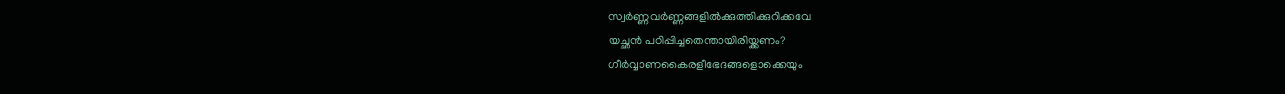സ്വർണ്ണവർണ്ണങ്ങളിൽക്കുത്തിക്കുറിക്കവേ
യച്ഛൻ പഠിപ്പിച്ചതെന്തായിരിയ്ക്കണം?
ഗീർവ്വാണകൈരളീഭേദങ്ങളൊക്കെയും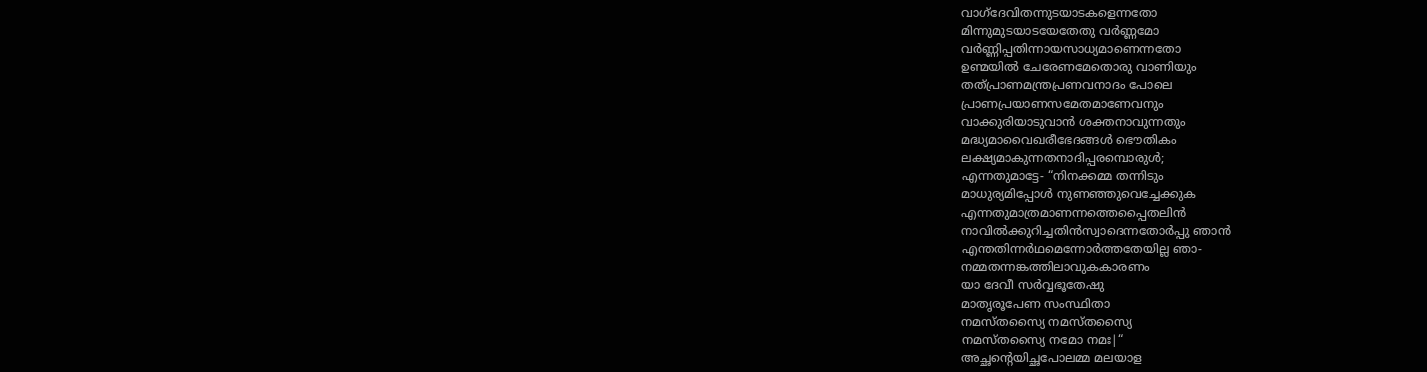വാഗ്ദേവിതന്നുടയാടകളെന്നതോ
മിന്നുമുടയാടയേതേതു വർണ്ണമോ
വർണ്ണിപ്പതിന്നായസാധ്യമാണെന്നതോ
ഉണ്മയിൽ ചേരേണമേതൊരു വാണിയും
തത്പ്രാണമന്ത്രപ്രണവനാദം പോലെ
പ്രാണപ്രയാണസമേതമാണേവനും
വാക്കുരിയാടുവാൻ ശക്തനാവുന്നതും
മദ്ധ്യമാവൈഖരീഭേദങ്ങൾ ഭൌതികം
ലക്ഷ്യമാകുന്നതനാദിപ്പരമ്പൊരുൾ;
എന്നതുമാട്ടേ- “നിനക്കമ്മ തന്നിടും
മാധുര്യമിപ്പോൾ നുണഞ്ഞുവെച്ചേക്കുക
എന്നതുമാത്രമാണന്നത്തെപ്പൈതലിൻ
നാവിൽക്കുറിച്ചതിൻസ്വാദെന്നതോർപ്പു ഞാൻ
എന്തതിന്നർഥമെന്നോർത്തതേയില്ല ഞാ-
നമ്മതന്നങ്കത്തിലാവുകകാരണം
യാ ദേവീ സർവ്വഭൂതേഷു
മാതൃരൂപേണ സംസ്ഥിതാ
നമസ്തസ്യൈ നമസ്തസ്യൈ
നമസ്തസ്യൈ നമോ നമഃ|“
അച്ഛന്റെയിച്ഛപോലമ്മ മലയാള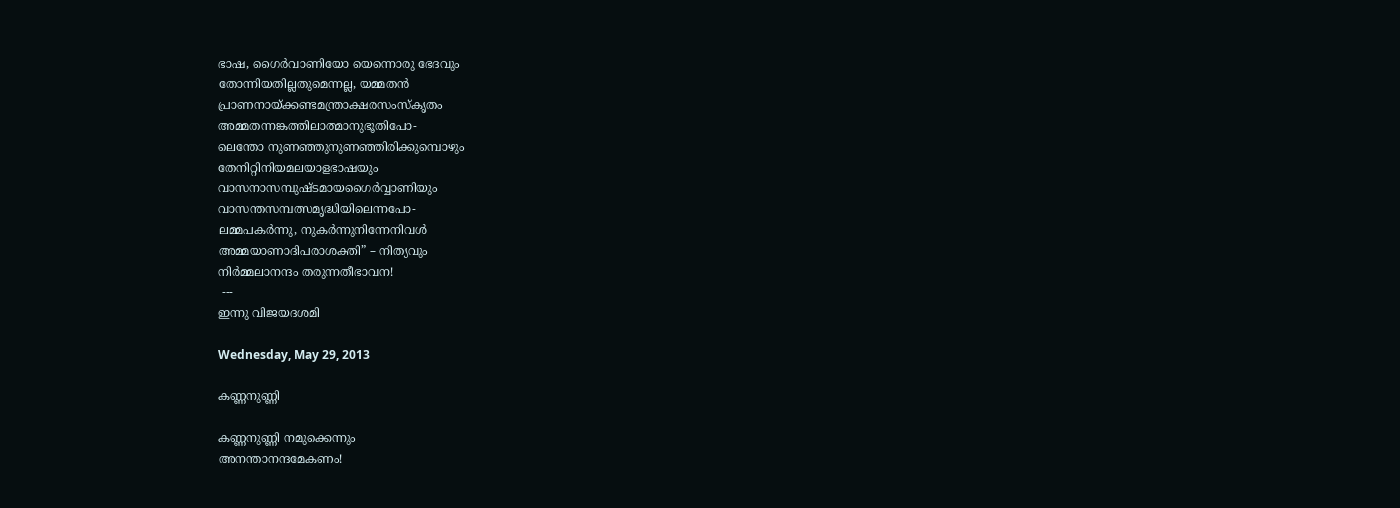ഭാഷ, ഗൈർവാണിയോ യെന്നൊരു ഭേദവും
തോന്നിയതില്ലതുമെന്നല്ല, യമ്മതൻ
പ്രാണനായ്ക്കണ്ടമന്ത്രാക്ഷരസംസ്കൃതം
അമ്മതന്നങ്കത്തിലാത്മാനുഭൂതിപോ-
ലെന്തോ നുണഞ്ഞുനുണഞ്ഞിരിക്കുമ്പൊഴും
തേനിറ്റിനിയമലയാളഭാഷയും
വാസനാസമ്പുഷ്ടമായഗൈർവ്വാണിയും
വാസന്തസമ്പത്സമൃദ്ധിയിലെന്നപോ-
ലമ്മപകർന്നു, നുകർന്നുനിന്നേനിവൾ
അമ്മയാണാദിപരാശക്തി” – നിത്യവും
നിർമ്മലാനന്ദം തരുന്നതീഭാവന!
 ---
ഇന്നു വിജയദശമി

Wednesday, May 29, 2013

കണ്ണനുണ്ണി

കണ്ണനുണ്ണി നമുക്കെന്നും
അനന്താനന്ദമേകണം!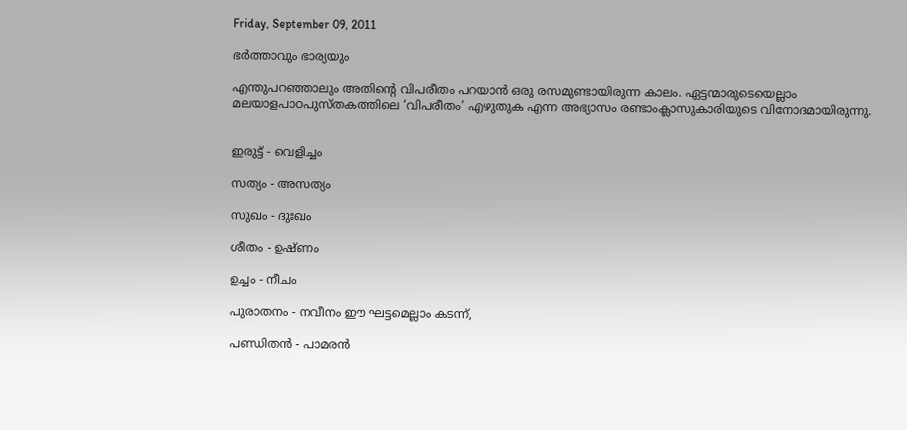Friday, September 09, 2011

ഭര്‍ത്താവും ഭാര്യയും

എന്തുപറഞ്ഞാലും അതിന്റെ വിപരീതം പറയാന്‍ ഒരു രസമുണ്ടായിരുന്ന കാലം. ഏട്ടന്മാരുടെയെല്ലാം മലയാളപാഠപുസ്തകത്തിലെ ‘വിപരീതം’ എഴുതുക എന്ന അഭ്യാസം രണ്ടാംക്ലാസുകാരിയുടെ വിനോദമായിരുന്നു.


ഇരുട്ട് - വെളിച്ചം

സത്യം - അസത്യം

സുഖം - ദുഃഖം

ശീതം - ഉഷ്ണം

ഉച്ചം - നീചം

പുരാതനം - നവീനം ഈ ഘട്ടമെല്ലാം കടന്ന്,

പണ്ഡിതന്‍ - പാ‍മരന്‍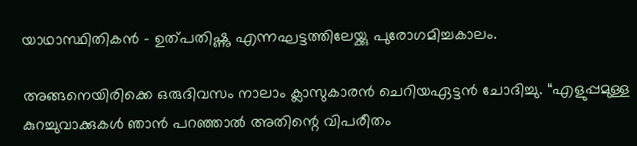യാഥാസ്ഥിതികന്‍ - ഉത്പതിഷ്ണു എന്നഘട്ടത്തിലേയ്ക്കു പുരോഗമിച്ചകാലം.

അങ്ങനെയിരിക്കെ ഒരുദിവസം നാലാം ക്ലാസുകാരന്‍ ചെറിയഏട്ടന്‍ ചോദിച്ചു. “എളുപ്പമുള്ള കുറച്ചുവാക്കുകള്‍ ഞാന്‍ പറഞ്ഞാല്‍ അതിന്റെ വിപരീതം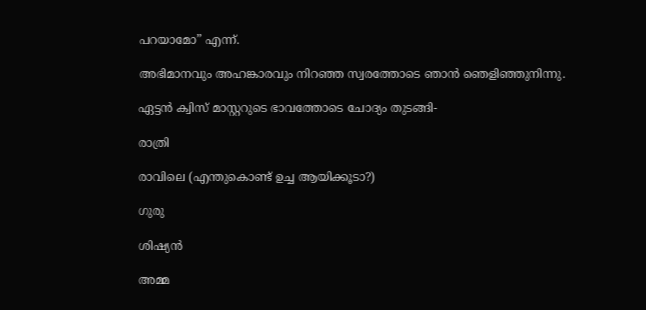പറയാമോ” എന്ന്.

അഭിമാനവും അഹങ്കാരവും നിറഞ്ഞ സ്വരത്തോടെ ഞാന്‍ ഞെളിഞ്ഞുനിന്നു.

ഏട്ടന്‍ ക്വിസ് മാസ്റ്ററുടെ ഭാവത്തോടെ ചോദ്യം തുടങ്ങി-

രാത്രി

രാവിലെ (എന്തുകൊണ്ട് ഉച്ച ആയിക്കൂടാ?)

ഗുരു

ശിഷ്യന്‍

അമ്മ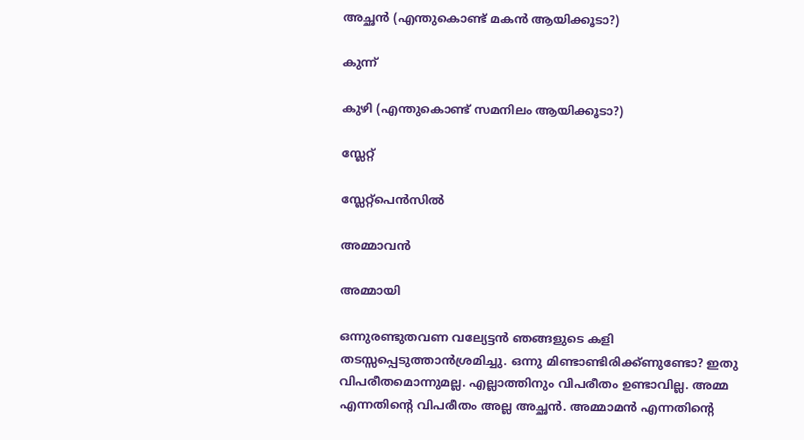അച്ഛന്‍ (എന്തുകൊണ്ട് മകന്‍ ആയിക്കൂടാ?)

കുന്ന്

കുഴി (എന്തുകൊണ്ട് സമനിലം ആയിക്കൂടാ?)

സ്ലേറ്റ്

സ്ലേറ്റ്പെന്‍സില്‍

അമ്മാവന്‍

അമ്മായി

ഒന്നുരണ്ടുതവണ വല്യേട്ടന്‍ ഞങ്ങളുടെ കളി തടസ്സപ്പെടുത്താന്‍ശ്രമിച്ചു. ഒന്നു മിണ്ടാണ്ടിരിക്ക്ണുണ്ടോ? ഇതു വിപരീതമൊന്നുമല്ല. എല്ലാത്തിനും വിപരീതം ഉണ്ടാവില്ല. അമ്മ എന്നതിന്റെ വിപരീതം അല്ല അച്ഛന്‍. അമ്മാമന്‍ എന്നതിന്റെ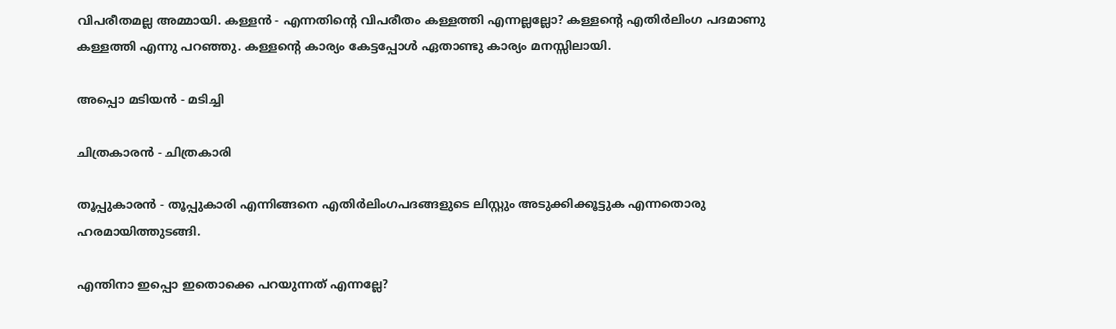വിപരീതമല്ല അമ്മായി. കള്ളന്‍ - എന്നതിന്റെ വിപരീതം കള്ളത്തി എന്നല്ലല്ലോ? കള്ളന്റെ എതിര്‍ലിംഗ പദമാണു കള്ളത്തി എന്നു പറഞ്ഞു. കള്ളന്റെ കാര്യം കേട്ടപ്പോള്‍ ഏതാണ്ടു കാര്യം മനസ്സിലായി.

അപ്പൊ മടിയന്‍ - മടിച്ചി

ചിത്രകാരന്‍ - ചിത്രകാരി

തൂപ്പുകാരന്‍ - തൂപ്പുകാരി എന്നിങ്ങനെ എതിര്‍ലിംഗപദങ്ങളുടെ ലിസ്റ്റും അടുക്കിക്കൂട്ടുക എന്നതൊരു ഹരമായിത്തുടങ്ങി.

എന്തിനാ ഇപ്പൊ ഇതൊക്കെ പറയുന്നത് എന്നല്ലേ?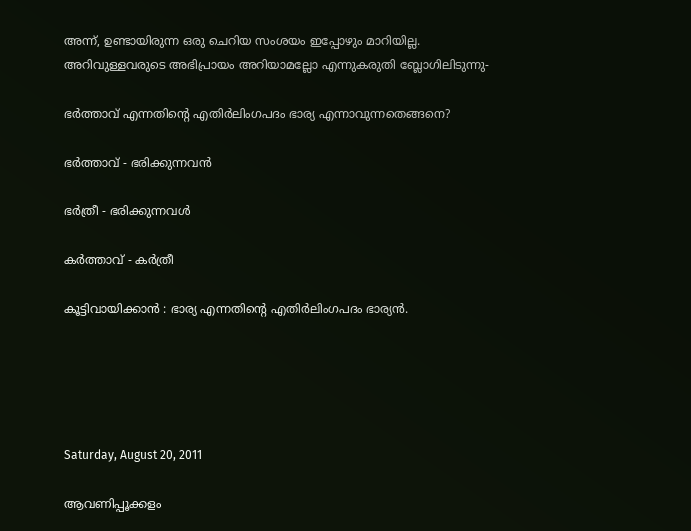അന്ന്, ഉണ്ടായിരുന്ന ഒരു ചെറിയ സംശയം ഇപ്പോഴും മാറിയില്ല. അറിവുള്ളവരുടെ അഭിപ്രായം അറിയാമല്ലോ എന്നുകരുതി ബ്ലോഗിലിടുന്നു-

ഭര്‍ത്താവ് എന്നതിന്റെ എതിര്‍ലിംഗപദം ഭാര്യ എന്നാവുന്നതെങ്ങനെ?

ഭര്‍ത്താവ് - ഭരിക്കുന്നവന്‍

ഭര്‍ത്രീ - ഭരിക്കുന്നവള്‍

കര്‍ത്താവ് - കര്‍ത്രീ

കൂട്ടിവായിക്കാന്‍ : ഭാര്യ എന്നതിന്റെ എതിര്‍ലിംഗപദം ഭാര്യന്‍.





Saturday, August 20, 2011

ആവണിപ്പൂക്കളം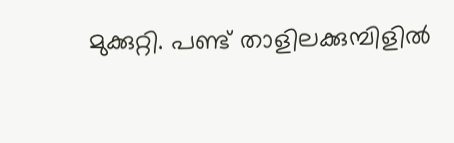മുക്കുറ്റി. പണ്ട് താളിലക്കുമ്പിളില്‍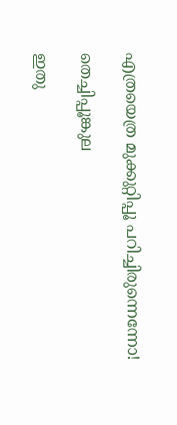എത്രയെത്ര മുക്കുറ്റിപ്പൂ പറിച്ചിരുന്നെന്നോ!

തെച്ചിപ്പൂങ്കുല

ഇതു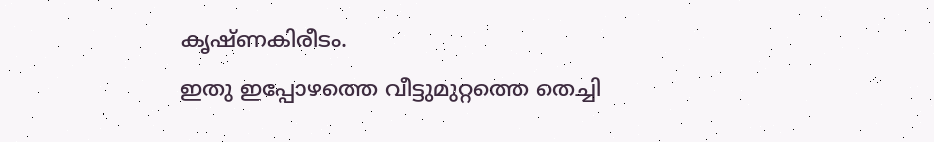കൃഷ്ണകിരീടം.
ഇതു ഇപ്പോഴത്തെ വീട്ടുമുറ്റത്തെ തെച്ചി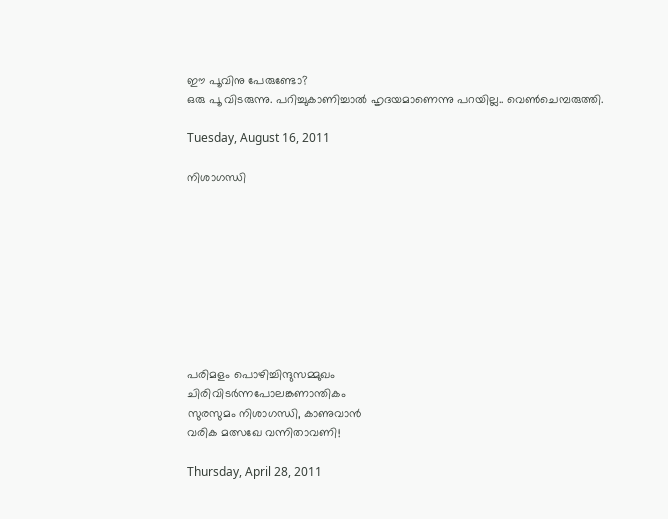ഈ പൂവിനു പേരുണ്ടോ?
ഒരു പൂ വിടരുന്നു. പറിച്ചുകാണിച്ചാല്‍ ഹൃദയമാണെന്നു പറയില്ല.. വെണ്‍ചെമ്പരുത്തി.

Tuesday, August 16, 2011

നിശാഗന്ധി









പരിമളം പൊഴിച്ചിന്ദുസമ്മുഖം
ചിരിവിടര്‍ന്നപോലങ്കണാന്തികം
സുരസുമം നിശാഗന്ധി, കാണുവാന്‍
വരിക മത്സഖേ വന്നിതാവണി!

Thursday, April 28, 2011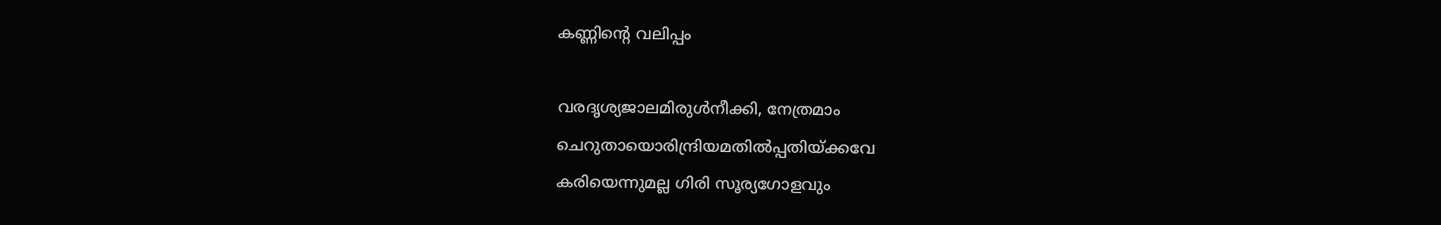കണ്ണിന്റെ വലിപ്പം

വരദൃശ്യജാലമിരുള്‍നീക്കി, നേത്രമാം
ചെറുതായൊരിന്ദ്രിയമതില്‍പ്പതിയ്ക്കവേ
കരിയെന്നുമല്ല ഗിരി സൂര്യഗോളവും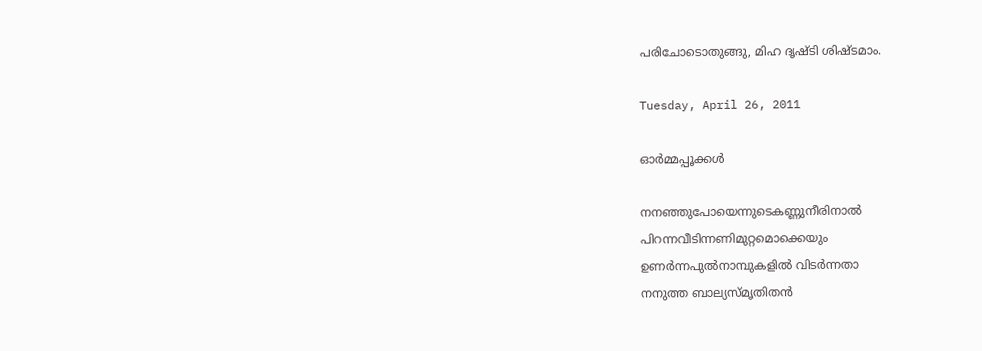പരിചോടൊതുങ്ങു, മിഹ ദൃഷ്ടി ശിഷ്ടമാം.

Tuesday, April 26, 2011

ഓര്‍മ്മപ്പൂക്കള്‍

നനഞ്ഞുപോയെന്നുടെകണ്ണുനീരിനാല്‍
പിറന്നവീടിന്നണിമുറ്റമൊക്കെയും
ഉണര്‍ന്നപുല്‍നാമ്പുകളില്‍ വിടര്‍ന്നതാ
നനുത്ത ബാല്യസ്മൃതിതന്‍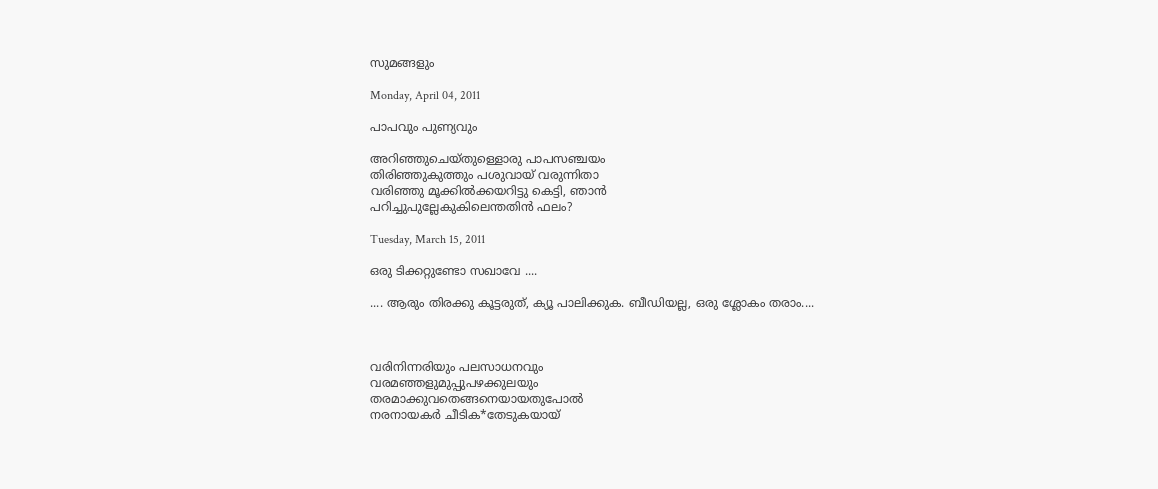സുമങ്ങളും

Monday, April 04, 2011

പാപവും പുണ്യവും

അറിഞ്ഞുചെയ്തുള്ളൊരു പാപസഞ്ചയം
തിരിഞ്ഞുകുത്തും പശുവായ് വരുന്നിതാ
വരിഞ്ഞു മൂക്കില്‍ക്കയറിട്ടു കെട്ടി, ഞാന്‍
പറിച്ചുപുല്ലേകുകിലെന്തതിന്‍ ഫലം?

Tuesday, March 15, 2011

ഒരു ടിക്കറ്റുണ്ടോ സഖാവേ ....

.... ആരും തിരക്കു കൂട്ടരുത്, ക്യൂ പാലിക്കുക. ബീഡിയല്ല, ഒരു ശ്ലോകം തരാം....



വരിനിന്നരിയും പലസാധനവും
വരമഞ്ഞളുമുപ്പുപഴക്കുലയും
തരമാക്കുവതെങ്ങനെയായതുപോല്‍
നരനായകര്‍ ചീടിക*തേടുകയായ്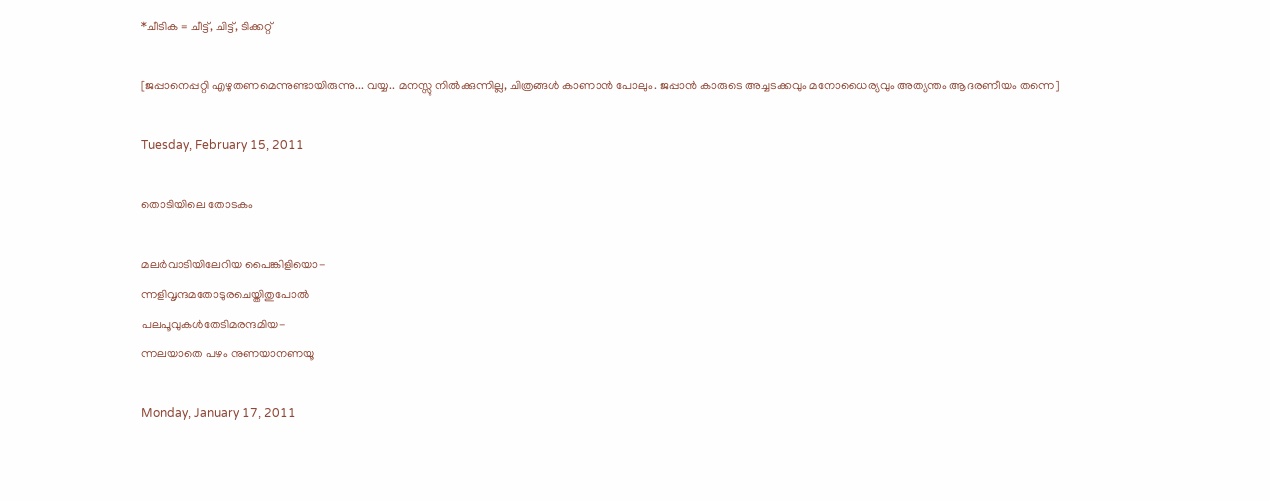*ചീടിക = ചീട്ട്, ചിട്ട്, ടിക്കറ്റ്

[ജപ്പാനെപ്പറ്റി എഴുതണമെന്നുണ്ടായിരുന്നു... വയ്യ.. മനസ്സു നില്‍ക്കുന്നില്ല, ചിത്രങ്ങള്‍ കാണാന്‍ പോലും. ജപ്പാന്‍ കാരുടെ അച്ചടക്കവും മനോധൈര്യവും അത്യന്തം ആദരണീയം തന്നെ]

Tuesday, February 15, 2011

തൊടിയിലെ തോടകം

മലര്‍വാടിയിലേറിയ പൈങ്കിളിയൊ-
ന്നളിവൃന്ദമതോടുരചെയ്തിതുപോല്‍
പലപൂവുകള്‍തേടിമരന്ദമിയ-
ന്നലയാതെ പഴം നുണയാനണയൂ

Monday, January 17, 2011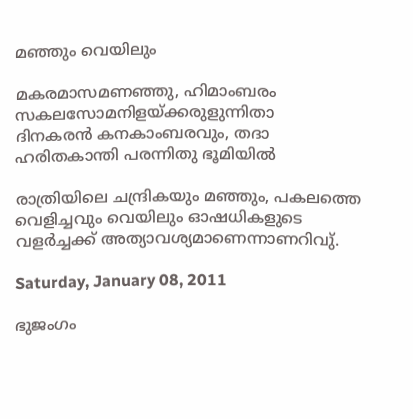മഞ്ഞും വെയിലും

മകരമാസമണഞ്ഞു, ഹിമാംബരം
സകലസോമനിളയ്ക്കരുളുന്നിതാ
ദിനകരന്‍ കനകാംബരവും, തദാ
ഹരിതകാന്തി പരന്നിതു ഭൂമിയില്‍

രാത്രിയിലെ ചന്ദ്രികയും മഞ്ഞും, പകലത്തെ വെളിച്ചവും വെയിലും ഓഷധികളുടെ വളര്‍ച്ചക്ക് അത്യാവശ്യമാണെന്നാണറിവു്.

Saturday, January 08, 2011

ഭുജംഗം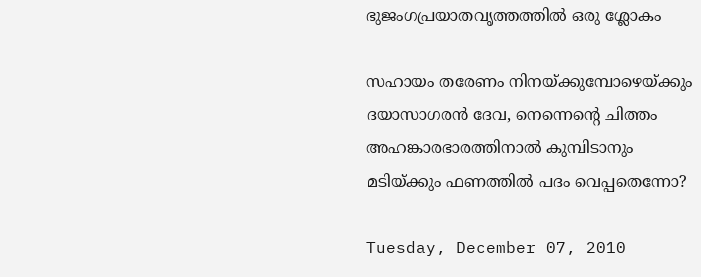ഭുജംഗപ്രയാതവൃത്തത്തില്‍ ഒരു ശ്ലോകം

സഹായം തരേണം നിനയ്ക്കുമ്പോഴെയ്ക്കും
ദയാസാഗരന്‍ ദേവ, നെന്നെന്റെ ചിത്തം
അഹങ്കാരഭാരത്തിനാല്‍ കുമ്പിടാനും
മടിയ്ക്കും ഫണത്തില്‍ പദം വെപ്പതെന്നോ?

Tuesday, December 07, 2010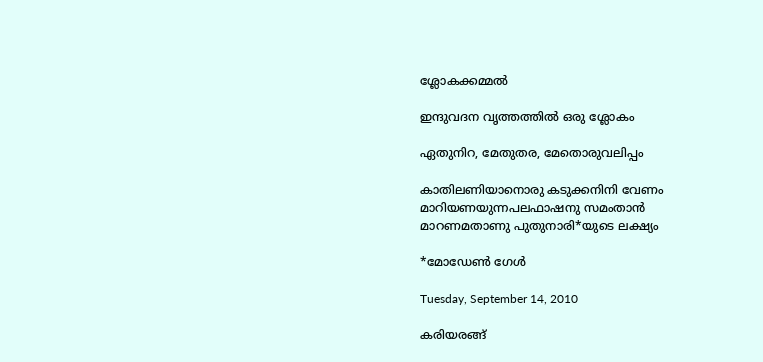ശ്ലോകക്കമ്മല്‍

ഇന്ദുവദന വൃത്തത്തില്‍ ഒരു ശ്ലോകം

ഏതുനിറ, മേതുതര, മേതൊരുവലിപ്പം

കാതിലണിയാനൊരു കടുക്കനിനി വേണം
മാറിയണയുന്നപലഫാഷനു സമംതാന്‍
മാറണമതാണു പുതുനാരി*യുടെ ലക്ഷ്യം

*മോഡേണ്‍ ഗേള്‍

Tuesday, September 14, 2010

കരിയരങ്ങ്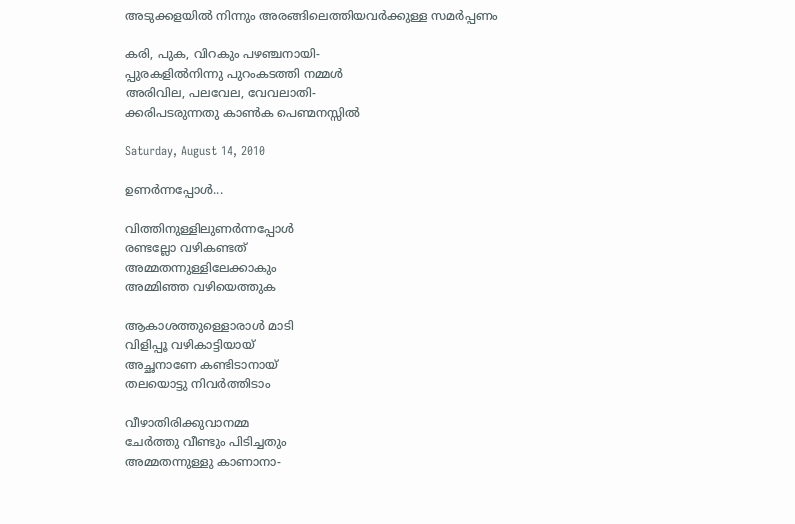അടുക്കളയില്‍ നിന്നും അരങ്ങിലെത്തിയവര്‍ക്കുള്ള സമര്‍പ്പണം

കരി, പുക, വിറകും പഴഞ്ചനായി-
പ്പുരകളില്‍നിന്നു പുറംകടത്തി നമ്മള്‍
അരിവില, പലവേല, വേവലാതി-
ക്കരിപടരുന്നതു കാണ്‍ക പെണ്മനസ്സില്‍

Saturday, August 14, 2010

ഉണര്‍ന്നപ്പോള്‍...

വിത്തിനുള്ളിലുണര്‍ന്നപ്പോള്‍
രണ്ടല്ലോ വഴികണ്ടത്
അമ്മതന്നുള്ളിലേക്കാകും
അമ്മിഞ്ഞ വഴിയെത്തുക

ആകാശത്തുള്ളൊരാള്‍ മാടി
വിളിപ്പൂ വഴികാട്ടിയായ്
അച്ഛനാണേ കണ്ടിടാനായ്
തലയൊട്ടു നിവര്‍ത്തിടാം

വീഴാതിരിക്കുവാനമ്മ
ചേര്‍ത്തു വീണ്ടും പിടിച്ചതും
അമ്മതന്നുള്ളു കാണാനാ-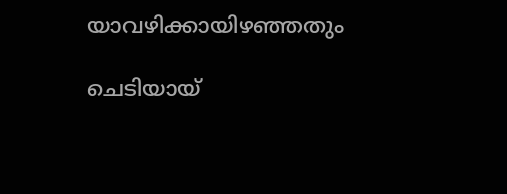യാവഴിക്കായിഴഞ്ഞതും

ചെടിയായ്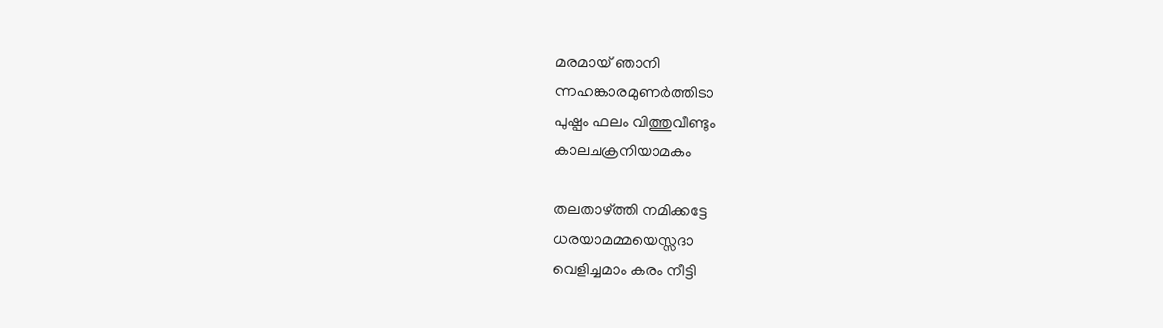മരമായ് ഞാനി
ന്നഹങ്കാരമുണര്‍ത്തിടാ
പുഷ്പം ഫലം വിത്തുവീണ്ടും
കാലചക്രനിയാമകം

തലതാഴ്ത്തി നമിക്കട്ടേ
ധരയാമമ്മയെസ്സദാ
വെളിച്ചമാം കരം നീട്ടി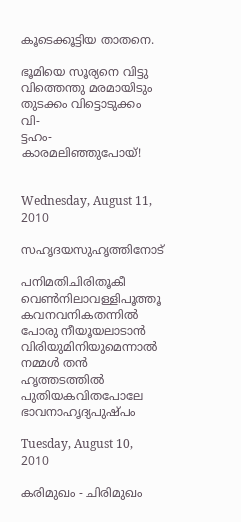കൂടെക്കൂട്ടിയ താതനെ.

ഭൂമിയെ സൂര്യനെ വിട്ടു
വിത്തെന്തു മരമായിടും
തുടക്കം വിട്ടൊടുക്കം വി-
ട്ടഹം- കാരമലിഞ്ഞുപോയ്!


Wednesday, August 11, 2010

സഹൃദയസുഹൃത്തിനോട്

പനിമതിചിരിതൂകീ വെണ്‍‌നിലാവള്ളിപൂത്തൂ
കവനവനികതന്നില്‍ പോരു നീയൂയലാടാന്‍
വിരിയുമിനിയുമെന്നാല്‍ നമ്മള്‍ തന്‍ ഹൃത്തടത്തില്‍
പുതിയകവിതപോലേ ഭാവനാഹൃദ്യപുഷ്പം

Tuesday, August 10, 2010

കരിമുഖം - ചിരിമുഖം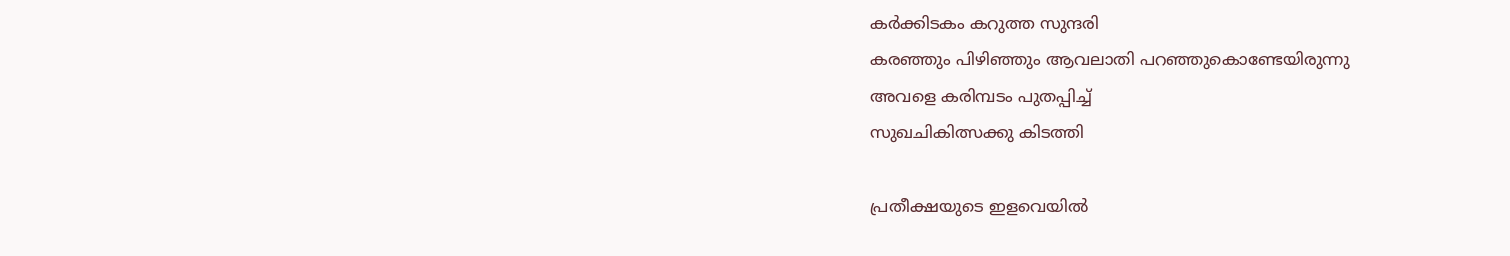കര്‍ക്കിടകം കറുത്ത സുന്ദരി
കരഞ്ഞും പിഴിഞ്ഞും ആവലാതി പറഞ്ഞുകൊണ്ടേയിരുന്നു
അവളെ കരിമ്പടം പുതപ്പിച്ച്
സുഖചികിത്സക്കു കിടത്തി

പ്രതീക്ഷയുടെ ഇളവെയില്‍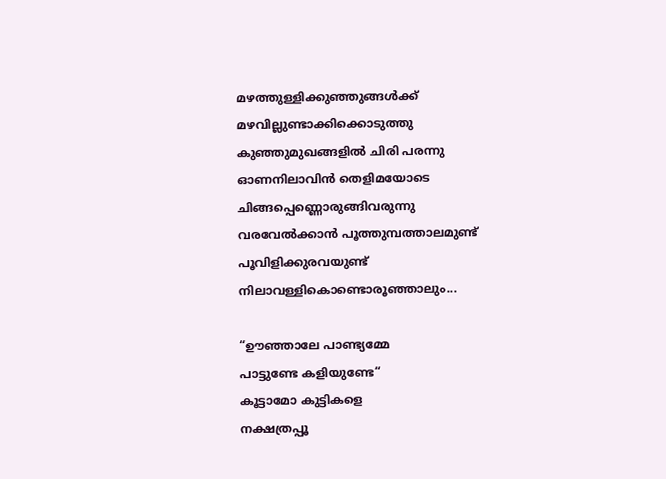മഴത്തുള്ളിക്കുഞ്ഞുങ്ങള്‍ക്ക്
മഴവില്ലുണ്ടാക്കിക്കൊടുത്തു
കുഞ്ഞുമുഖങ്ങളില്‍ ചിരി പരന്നു
ഓണനിലാവിന്‍ തെളിമയോടെ
ചിങ്ങപ്പെണ്ണൊരുങ്ങിവരുന്നു
വരവേല്‍ക്കാന്‍ പൂത്തുമ്പത്താലമുണ്ട്
പൂവിളിക്കുരവയുണ്ട്
നിലാവള്ളികൊണ്ടൊരൂഞ്ഞാലും...

“ഊഞ്ഞാലേ പാണ്ട്യമ്മേ
പാട്ടുണ്ടേ കളിയുണ്ടേ“
കൂട്ടാമോ കുട്ടികളെ
നക്ഷത്രപ്പൂ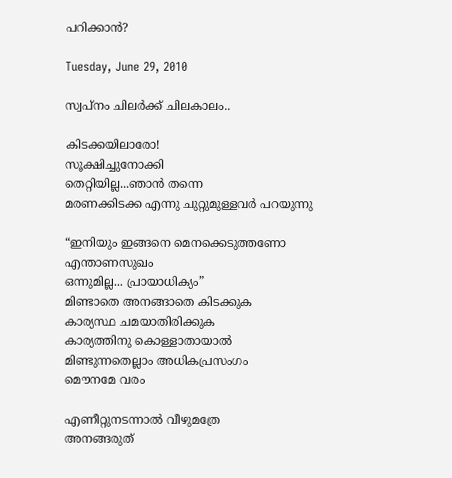പറിക്കാന്‍?

Tuesday, June 29, 2010

സ്വപ്നം ചിലര്‍ക്ക് ചിലകാലം..

കിടക്കയിലാരോ!
സൂക്ഷിച്ചുനോക്കി
തെറ്റിയില്ല...ഞാന്‍ തന്നെ
മരണക്കിടക്ക എന്നു ചുറ്റുമുള്ളവര്‍ പറയുന്നു

“ഇനിയും ഇങ്ങനെ മെനക്കെടുത്തണോ
എന്താണസുഖം
ഒന്നുമില്ല... പ്രായാധിക്യം”
മിണ്ടാതെ അനങ്ങാതെ കിടക്കുക
കാര്യസ്ഥ ചമയാതിരിക്കുക
കാര്യത്തിനു കൊള്ളാതായാല്‍
മിണ്ടുന്നതെല്ലാം അധികപ്രസംഗം
മൌനമേ വരം

എണീറ്റുനടന്നാല്‍ വീഴുമത്രേ
അനങ്ങരുത്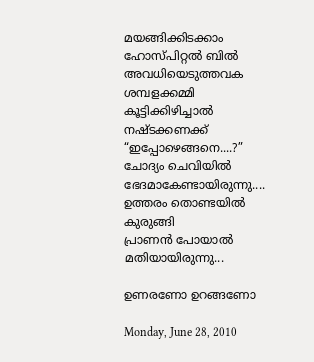മയങ്ങിക്കിടക്കാം
ഹോസ്പിറ്റല്‍ ബില്‍
അവധിയെടുത്തവക
ശമ്പളക്കമ്മി
കൂട്ടിക്കിഴിച്ചാല്‍ നഷ്ടക്കണക്ക്
“ഇപ്പോഴെങ്ങനെ....?”
ചോദ്യം ചെവിയില്‍
ഭേദമാകേണ്ടായിരുന്നു....
ഉത്തരം തൊണ്ടയില്‍ കുരുങ്ങി
പ്രാണന്‍ പോയാല്‍ മതിയായിരുന്നു...

ഉണരണോ ഉറങ്ങണോ

Monday, June 28, 2010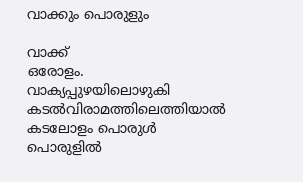വാക്കും പൊരുളും

വാക്ക്
ഒരോളം.
വാക്യപ്പുഴയിലൊഴുകി
കടല്‍‌വിരാമത്തിലെത്തിയാല്‍
കടലോളം പൊരുള്‍
പൊരുളില്‍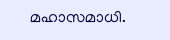മഹാസമാധി.